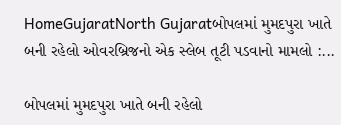HomeGujaratNorth Gujaratબોપલમાં મુમદપુરા ખાતે બની રહેલો ઓ‌વરબ્રિજનો એક સ્લેબ તૂટી પડવાનો મામલો :...

બોપલમાં મુમદપુરા ખાતે બની રહેલો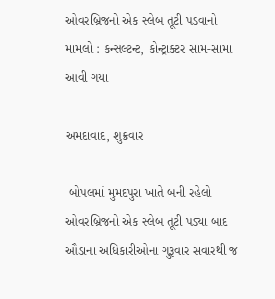ઓ‌વરબ્રિજનો એક સ્લેબ તૂટી પડવાનો મામલો : કન્સલ્ટન્ટ, કોન્ટ્રાક્ટર સામ-સામા આવી ગયા

અમદાવાદ, શુક્રવાર

 બોપલમાં મુમદપુરા ખાતે બની રહેલો ઓ‌વરબ્રિજનો એક સ્લેબ તૂટી પડ્યા બાદ ઔડાના અધિકારીઓના ગુરૂવાર સવારથી જ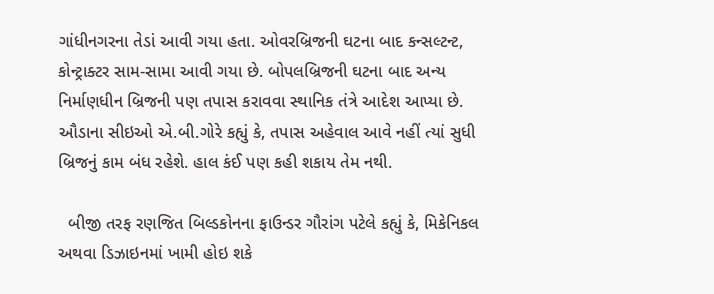ગાંધીનગરના તેડાં આવી ગયા હતા. ઓવરબ્રિજની ઘટના બાદ કન્સલ્ટન્ટ, કોન્ટ્રાક્ટર સામ-સામા આવી ગયા છે. બોપલબ્રિજની ઘટના બાદ અન્ય નિર્માણધીન બ્રિજની પણ તપાસ કરાવવા સ્થાનિક તંત્રે આદેશ આપ્યા છે. ઔડાના સીઇઓ એ.બી.ગોરે કહ્યું કે, તપાસ અહેવાલ આવે નહીં ત્યાં સુધી બ્રિજનું કામ બંધ રહેશે. હાલ કંઈ પણ કહી શકાય તેમ નથી.

  બીજી તરફ રણજિત બિલ્ડકોનના ફાઉન્ડર ગૌરાંગ પટેલે કહ્યું કે, મિકેનિકલ અથવા ડિઝાઇનમાં ખામી હોઇ શકે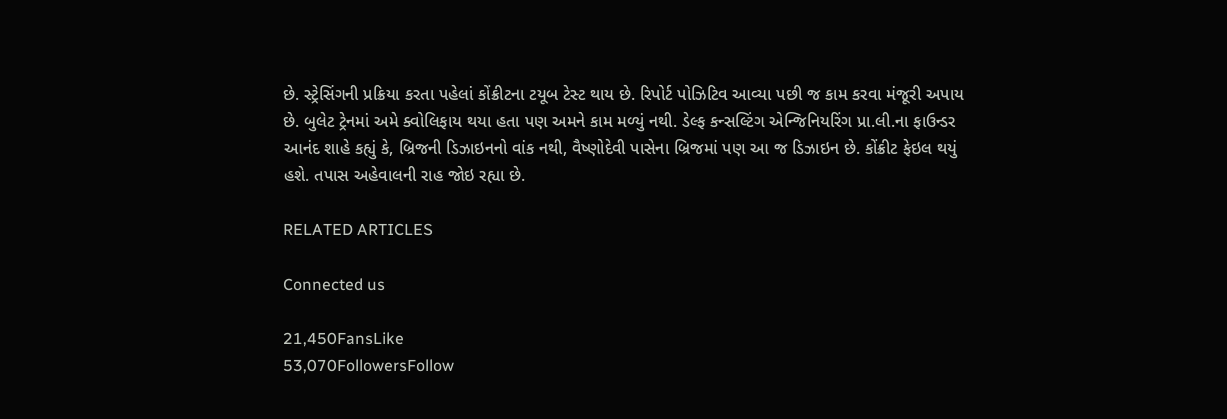છે. સ્ટ્રેસિંગની પ્રક્રિયા કરતા પહેલાં કોંક્રીટના ટયૂબ ટેસ્ટ થાય છે. રિપોર્ટ પોઝિટિવ આવ્યા પછી જ કામ કરવા મંજૂરી અપાય છે. બુલેટ ટ્રેનમાં અમે ક્વોલિફાય થયા હતા પણ અમને કામ મળ્યું નથી. ડેલ્ફ કન્સલ્ટિંગ એન્જિનિયરિંગ પ્રા.લી.ના ફાઉન્ડર આનંદ શાહે કહ્યું કે, બ્રિજની ડિઝાઇનનો વાંક નથી, વૈષ્ણોદેવી પાસેના બ્રિજમાં પણ આ જ ડિઝાઇન છે. કોંક્રીટ ફેઇલ થયું હશે. તપાસ અહેવાલની રાહ જોઇ રહ્યા છે.

RELATED ARTICLES

Connected us

21,450FansLike
53,070FollowersFollow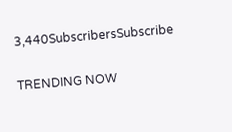3,440SubscribersSubscribe

TRENDING NOW